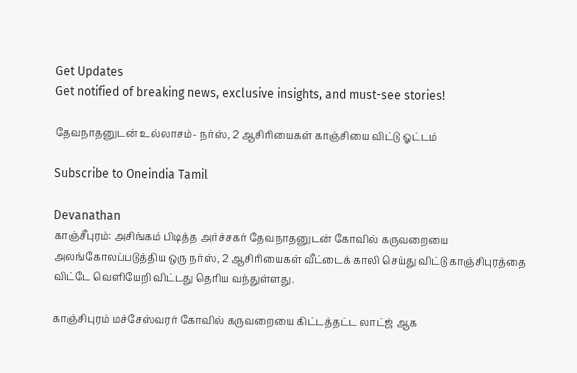Get Updates
Get notified of breaking news, exclusive insights, and must-see stories!

தேவநாதனுடன் உல்லாசம்- நர்ஸ், 2 ஆசிரியைகள் காஞ்சியை விட்டு ஓட்டம்

Subscribe to Oneindia Tamil

Devanathan
காஞ்சீபுரம்: அசிங்கம் பிடித்த அர்ச்சகர் தேவநாதனுடன் கோவில் கருவறையை அலங்கோலப்படுத்திய ஒரு நர்ஸ், 2 ஆசிரியைகள் வீட்டைக் காலி செய்து விட்டு காஞ்சிபுரத்தை விட்டே வெளியேறி விட்டது தெரிய வந்துள்ளது.

காஞ்சிபுரம் மச்சேஸ்வரர் கோவில் கருவறையை கிட்டத்தட்ட லாட்ஜ் ஆக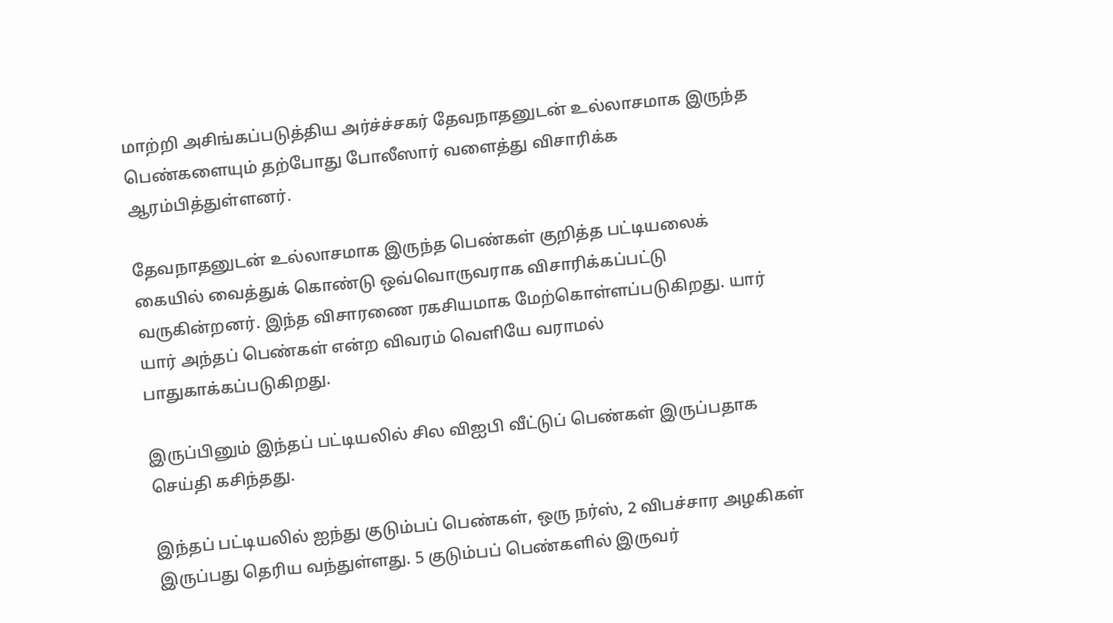மாற்றி அசிங்கப்படுத்திய அர்ச்ச்சகர் தேவநாதனுடன் உல்லாசமாக இருந்த பெண்களையும் தற்போது போலீஸார் வளைத்து விசாரிக்க ஆரம்பித்துள்ளனர்.

தேவநாதனுடன் உல்லாசமாக இருந்த பெண்கள் குறித்த பட்டியலைக் கையில் வைத்துக் கொண்டு ஒவ்வொருவராக விசாரிக்கப்பட்டு வருகின்றனர். இந்த விசாரணை ரகசியமாக மேற்கொள்ளப்படுகிறது. யார் யார் அந்தப் பெண்கள் என்ற விவரம் வெளியே வராமல் பாதுகாக்கப்படுகிறது.

இருப்பினும் இந்தப் பட்டியலில் சில விஐபி வீட்டுப் பெண்கள் இருப்பதாக செய்தி கசிந்தது.

இந்தப் பட்டியலில் ஐந்து குடும்பப் பெண்கள், ஒரு நர்ஸ், 2 விபச்சார அழகிகள் இருப்பது தெரிய வந்துள்ளது. 5 குடும்பப் பெண்களில் இருவர்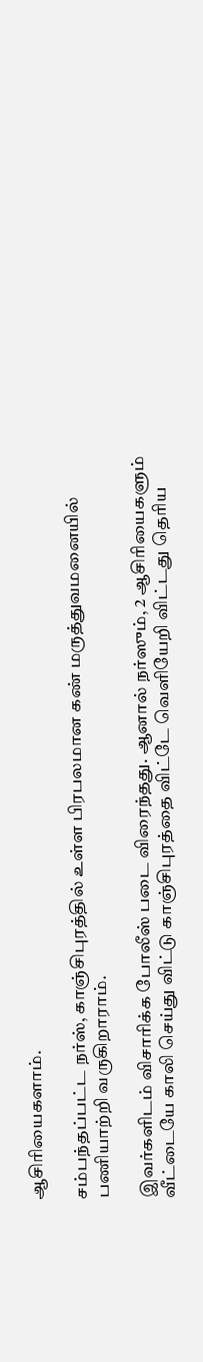ஆசிரியைகளாம்.

சம்பந்தப்பட்ட நர்ஸ், காஞ்சிபுரத்தில் உள்ள பிரபலமான கண் மருத்துவமனையில் பணியாற்றி வருகிறாராம்.

இவர்களிடம் விசாரிக்க போலீஸ் படை விரைந்தது. ஆனால் நர்ஸும், 2 ஆசிரியைகளும் வீட்டையே காலி செய்து விட்டு காஞ்சிபுரத்தை விட்டே வெளியேறி விட்டது தெரிய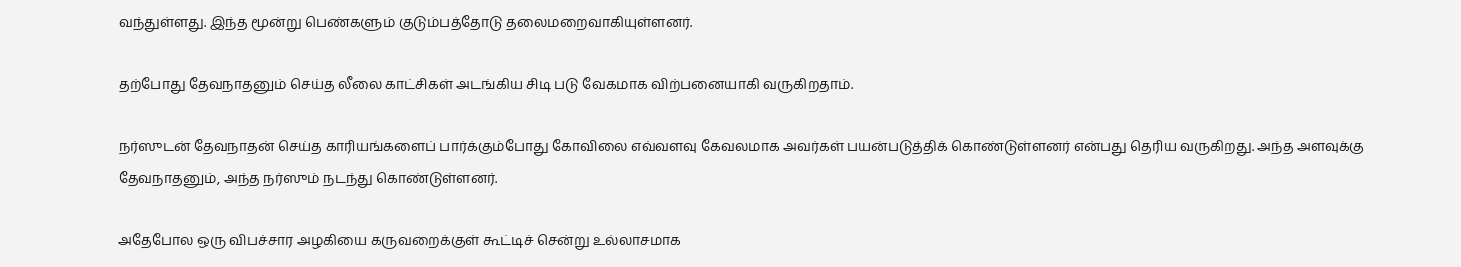வந்துள்ளது. இந்த மூன்று பெண்களும் குடும்பத்தோடு தலைமறைவாகியுள்ளனர்.

தற்போது தேவநாதனும் செய்த லீலை காட்சிகள் அடங்கிய சிடி படு வேகமாக விற்பனையாகி வருகிறதாம்.

நர்ஸுடன் தேவநாதன் செய்த காரியங்களைப் பார்க்கும்போது கோவிலை எவ்வளவு கேவலமாக அவர்கள் பயன்படுத்திக் கொண்டுள்ளனர் என்பது தெரிய வருகிறது. அந்த அளவுக்கு தேவநாதனும், அந்த நர்ஸும் நடந்து கொண்டுள்ளனர்.

அதேபோல ஒரு விபச்சார அழகியை கருவறைக்குள் கூட்டிச் சென்று உல்லாசமாக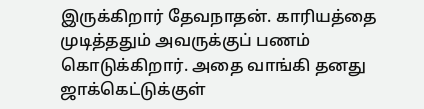இருக்கிறார் தேவநாதன். காரியத்தை முடித்ததும் அவருக்குப் பணம் கொடுக்கிறார். அதை வாங்கி தனது ஜாக்கெட்டுக்குள்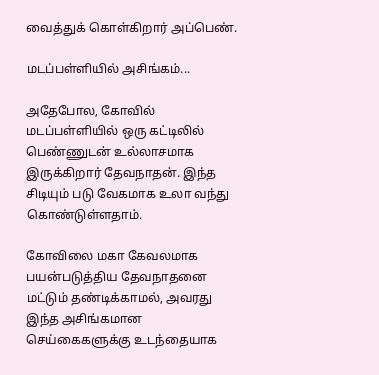வைத்துக் கொள்கிறார் அப்பெண்.

மடப்பள்ளியில் அசிங்கம்...

அதேபோல, கோவில் மடப்பள்ளியில் ஒரு கட்டிலில் பெண்ணுடன் உல்லாசமாக இருக்கிறார் தேவநாதன். இந்த சிடியும் படு வேகமாக உலா வந்து கொண்டுள்ளதாம்.

கோவிலை மகா கேவலமாக பயன்படுத்திய தேவநாதனை மட்டும் தண்டிக்காமல், அவரது இந்த அசிங்கமான செய்கைகளுக்கு உடந்தையாக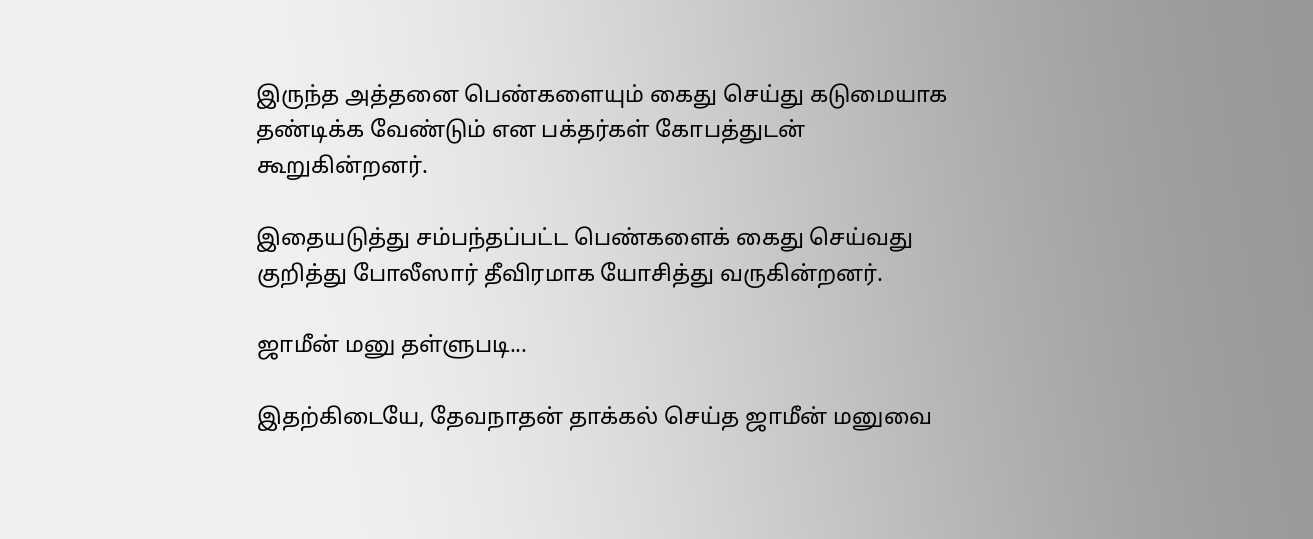இருந்த அத்தனை பெண்களையும் கைது செய்து கடுமையாக தண்டிக்க வேண்டும் என பக்தர்கள் கோபத்துடன் கூறுகின்றனர்.

இதையடுத்து சம்பந்தப்பட்ட பெண்களைக் கைது செய்வது குறித்து போலீஸார் தீவிரமாக யோசித்து வருகின்றனர்.

ஜாமீன் மனு தள்ளுபடி...

இதற்கிடையே, தேவநாதன் தாக்கல் செய்த ஜாமீன் மனுவை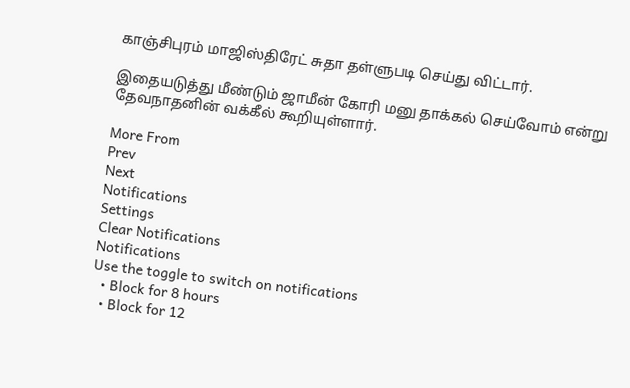காஞ்சிபுரம் மாஜிஸ்திரேட் சுதா தள்ளுபடி செய்து விட்டார்.

இதையடுத்து மீண்டும் ஜாமீன் கோரி மனு தாக்கல் செய்வோம் என்று தேவநாதனின் வக்கீல் கூறியுள்ளார்.

More From
Prev
Next
Notifications
Settings
Clear Notifications
Notifications
Use the toggle to switch on notifications
  • Block for 8 hours
  • Block for 12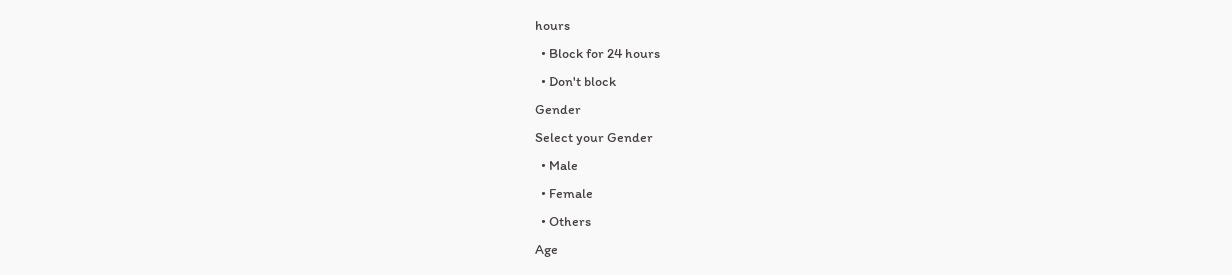hours
  • Block for 24 hours
  • Don't block
Gender
Select your Gender
  • Male
  • Female
  • Others
Age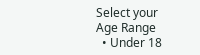Select your Age Range
  • Under 18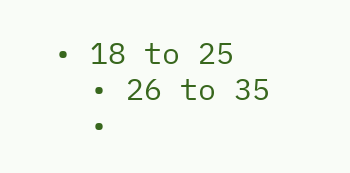• 18 to 25
  • 26 to 35
  •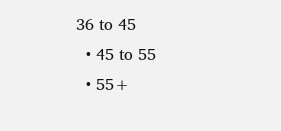36 to 45
  • 45 to 55
  • 55+